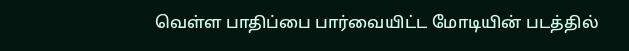வெள்ள பாதிப்பை பார்வையிட்ட மோடியின் படத்தில்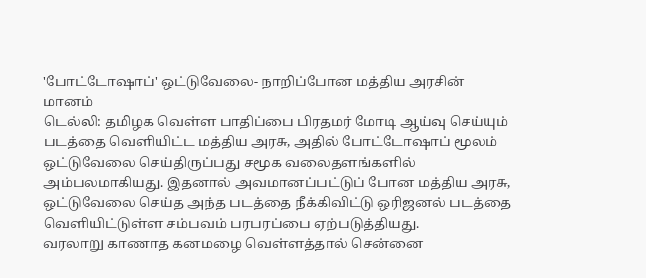'போட்டோஷாப்' ஒட்டுவேலை- நாறிப்போன மத்திய அரசின் மானம்
டெல்லி: தமிழக வெள்ள பாதிப்பை பிரதமர் மோடி ஆய்வு செய்யும் படத்தை வெளியிட்ட மத்திய அரசு, அதில் போட்டோஷாப் மூலம் ஒட்டுவேலை செய்திருப்பது சமூக வலைதளங்களில் அம்பலமாகியது. இதனால் அவமானப்பட்டுப் போன மத்திய அரசு, ஒட்டுவேலை செய்த அந்த படத்தை நீக்கிவிட்டு ஒரிஜனல் படத்தை வெளியிட்டுள்ள சம்பவம் பரபரப்பை ஏற்படுத்தியது.
வரலாறு காணாத கனமழை வெள்ளத்தால் சென்னை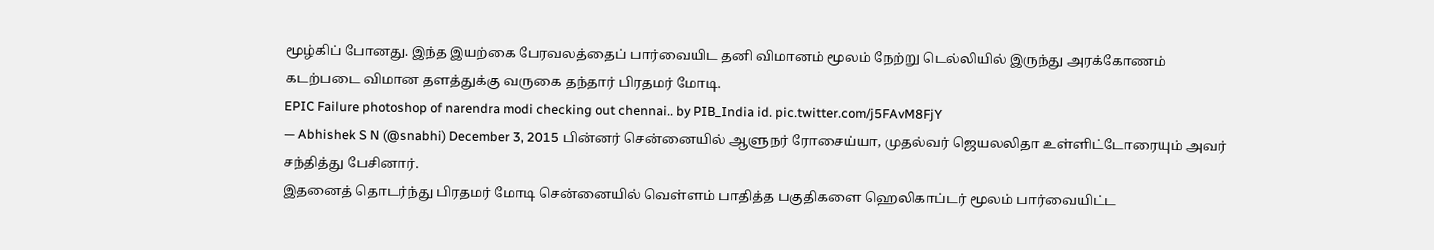மூழ்கிப் போனது. இந்த இயற்கை பேரவலத்தைப் பார்வையிட தனி விமானம் மூலம் நேற்று டெல்லியில் இருந்து அரக்கோணம் கடற்படை விமான தளத்துக்கு வருகை தந்தார் பிரதமர் மோடி.
EPIC Failure photoshop of narendra modi checking out chennai.. by PIB_India id. pic.twitter.com/j5FAvM8FjY
— Abhishek S N (@snabhi) December 3, 2015 பின்னர் சென்னையில் ஆளுநர் ரோசைய்யா, முதல்வர் ஜெயலலிதா உள்ளிட்டோரையும் அவர் சந்தித்து பேசினார்.
இதனைத் தொடர்ந்து பிரதமர் மோடி சென்னையில் வெள்ளம் பாதித்த பகுதிகளை ஹெலிகாப்டர் மூலம் பார்வையிட்ட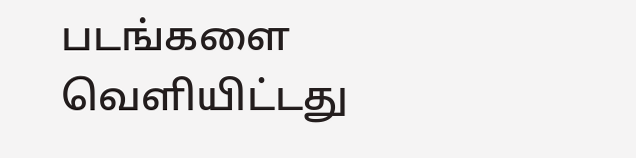படங்களை வெளியிட்டது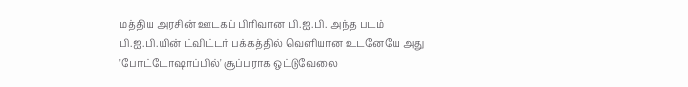மத்திய அரசின் ஊடகப் பிரிவான பி.ஐ.பி. அந்த படம் பி.ஐ.பி.யின் ட்விட்டர் பக்கத்தில் வெளியான உடனேயே அது 'போட்டோஷாப்பில்' சூப்பராக ஒட்டுவேலை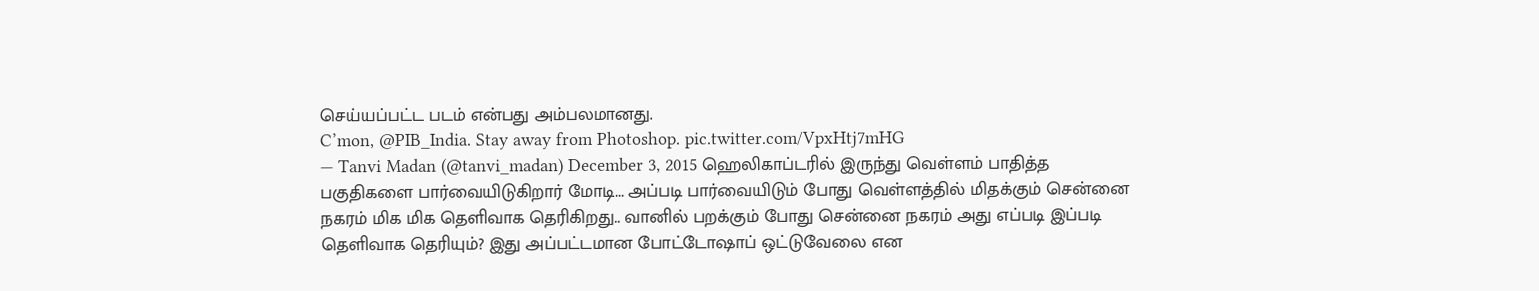செய்யப்பட்ட படம் என்பது அம்பலமானது.
C’mon, @PIB_India. Stay away from Photoshop. pic.twitter.com/VpxHtj7mHG
— Tanvi Madan (@tanvi_madan) December 3, 2015 ஹெலிகாப்டரில் இருந்து வெள்ளம் பாதித்த பகுதிகளை பார்வையிடுகிறார் மோடி... அப்படி பார்வையிடும் போது வெள்ளத்தில் மிதக்கும் சென்னை நகரம் மிக மிக தெளிவாக தெரிகிறது.. வானில் பறக்கும் போது சென்னை நகரம் அது எப்படி இப்படி தெளிவாக தெரியும்? இது அப்பட்டமான போட்டோஷாப் ஒட்டுவேலை என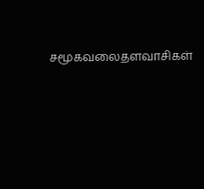சமூகவலைதளவாசிகள்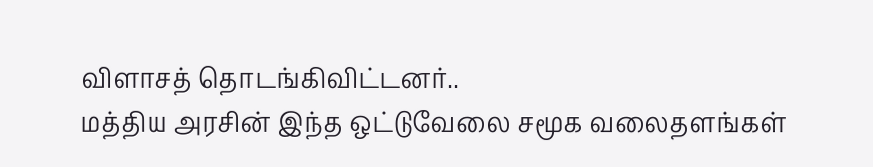விளாசத் தொடங்கிவிட்டனர்..
மத்திய அரசின் இந்த ஒட்டுவேலை சமூக வலைதளங்கள்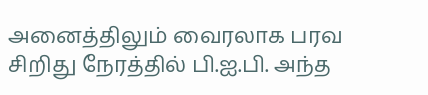அனைத்திலும் வைரலாக பரவ சிறிது நேரத்தில் பி.ஐ.பி. அந்த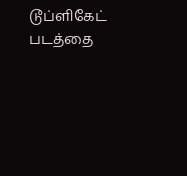டூப்ளிகேட் படத்தை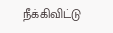நீக்கிவிட்டு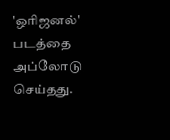'ஒரிஜனல்' படத்தை அப்லோடு செய்தது.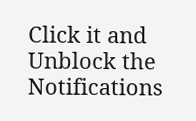Click it and Unblock the Notifications